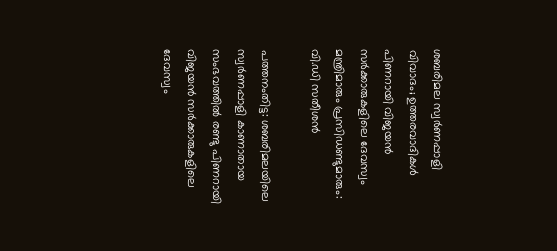ശബരിമല സ്വര്‍ണപ്പാളി വിവാദം; ഉത്തരവാദികള്‍ പിണറായി വിജയന്‍ സര്‍ക്കാരുകളിലെ ദേവസ്വം മന്ത്രിമാരും പ്രസിഡണ്ടുമാരും: വി.ഡി സതീശന്‍

പത്തനംതിട്ട: ശബരിമലയിലെ സ്വര്‍ണപ്പാളി കാണാതായ സംഭവത്തില്‍ രണ്ടു പിണറായി വിജയന്‍ സര്‍ക്കാരുകളിലെ ദേവസ്വം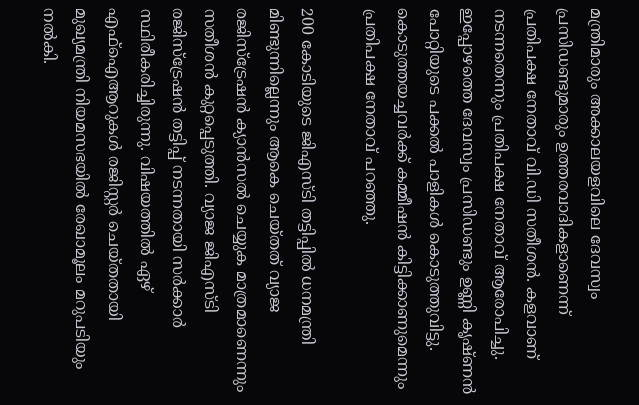മന്ത്രിമാരും അക്കാലയളവിലെ ദേവസ്വം പ്രസിഡണ്ടുമാരും ഉത്തരവാദികളാണെന്ന് പ്രതിപക്ഷ നേതാവ് വി.ഡി സതീശന്‍. കളവാണ് നടന്നതെന്നും പ്രതിപക്ഷ നേതാവ് ആരോപിച്ചു. ഇപ്പോഴത്തെ ദേവസ്വം പ്രസിഡണ്ടും ഉണ്ണി കൃഷ്ണന്‍ പോറ്റിയുടെ പക്കല്‍ പാളികള്‍ കൊടുത്തുവിട്ടു. കൊടുത്തയച്ചവര്‍ക്ക് കമ്മീഷന്‍ കിട്ടിക്കാണുമെന്നും പ്രതിപക്ഷ നേതാവ് പറഞ്ഞു.

200 കോടിയുടെ ജിഎസ്ടി തട്ടിപ്പില്‍ ധനമന്ത്രി മിണ്ടുന്നില്ലെന്നും ആകെ ചെയ്തത് വ്യാജ രജിസ്ട്രേഷന്‍ ക്യാന്‍സല്‍ ചെയ്യുക മാത്രമാണെന്നും സതീശന്‍ കുറ്റപ്പെടുത്തി. വ്യാജ ജിഎസ്ടി രജിസ്ട്രേഷന്‍ തട്ടിപ്പ് നടന്നതായി സര്‍ക്കാര്‍ സ്ഥിരീകരിച്ചിരുന്നു. വിഷയത്തില്‍ ഏഴ് എഫ്ഐആറുകള്‍ രജിസ്റ്റര്‍ ചെയ്തതായി മുഖ്യമന്ത്രി നിയമസഭയില്‍ രേഖാമൂലം മറുപടിയും നല്‍കി.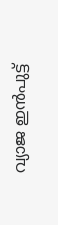വ്യാജ ഇന്‍പുട്ട്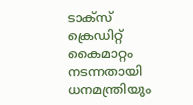ടാക്സ് ക്രെഡിറ്റ് കൈമാറ്റം നടന്നതായി ധനമന്ത്രിയും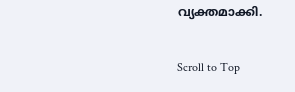വ്യക്തമാക്കി.

Scroll to Top